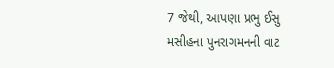7 જેથી, આપણા પ્રભુ ઈસુ મસીહના પુનરાગમનની વાટ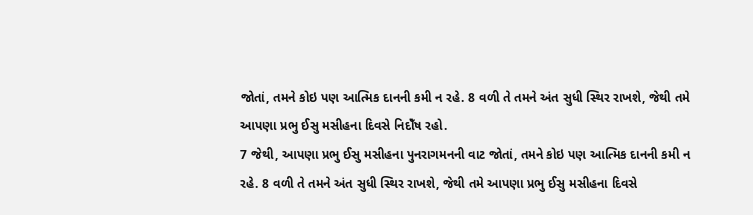જોતાં, તમને કોઇ પણ આત્મિક દાનની કમી ન રહે. 8 વળી તે તમને અંત સુધી સ્થિર રાખશે, જેથી તમે આપણા પ્રભુ ઈસુ મસીહના દિવસે નિદોઁષ રહો.
7 જેથી, આપણા પ્રભુ ઈસુ મસીહના પુનરાગમનની વાટ જોતાં, તમને કોઇ પણ આત્મિક દાનની કમી ન રહે. 8 વળી તે તમને અંત સુધી સ્થિર રાખશે, જેથી તમે આપણા પ્રભુ ઈસુ મસીહના દિવસે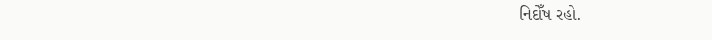નિદોઁષ રહો.